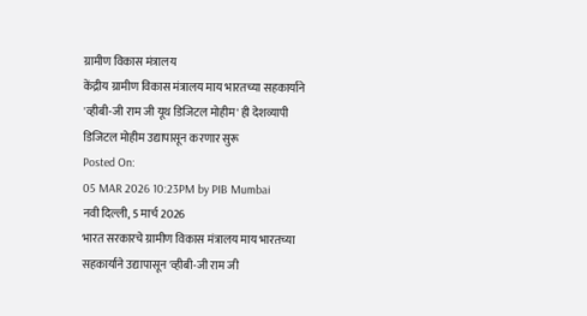ग्रामीण विकास मंत्रालय
केंद्रीय ग्रामीण विकास मंत्रालय माय भारतच्या सहकार्याने 'व्हीबी-जी राम जी यूथ डिजिटल मोहीम' ही देशव्यापी डिजिटल मोहीम उद्यापासून करणार सुरू
Posted On:
05 MAR 2026 10:23PM by PIB Mumbai
नवी दिल्ली, 5 मार्च 2026
भारत सरकारचे ग्रामीण विकास मंत्रालय माय भारतच्या सहकार्याने उद्यापासून 'व्हीबी-जी राम जी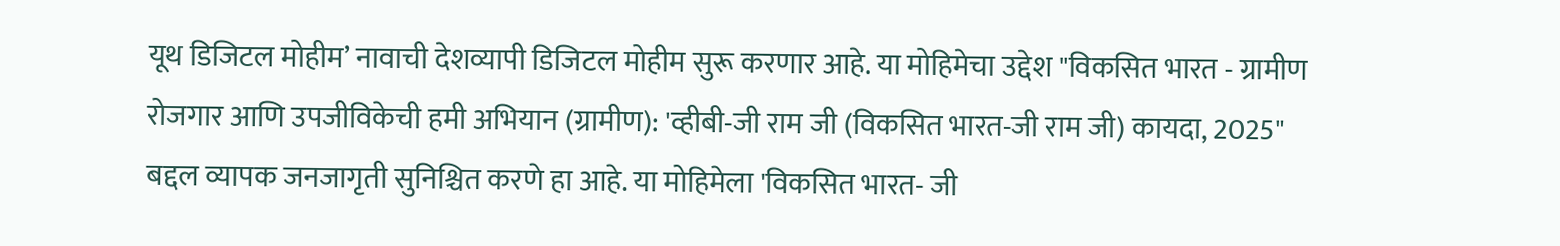यूथ डिजिटल मोहीम’ नावाची देशव्यापी डिजिटल मोहीम सुरू करणार आहे. या मोहिमेचा उद्देश "विकसित भारत - ग्रामीण रोजगार आणि उपजीविकेची हमी अभियान (ग्रामीण): 'व्हीबी-जी राम जी (विकसित भारत-जी राम जी) कायदा, 2025" बद्दल व्यापक जनजागृती सुनिश्चित करणे हा आहे. या मोहिमेला 'विकसित भारत- जी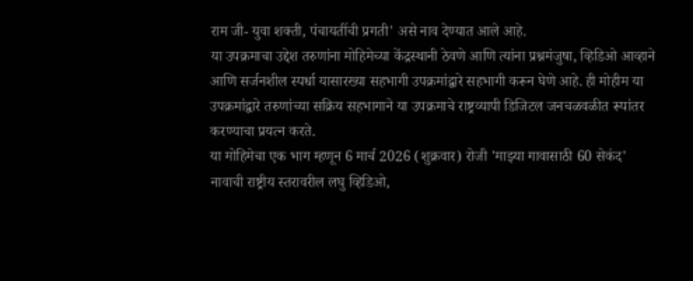राम जी- युवा शक्ती, पंचायतींची प्रगती' असे नाव देण्यात आले आहे.
या उपक्रमाचा उद्देश तरुणांना मोहिमेच्या केंद्रस्थानी ठेवणे आणि त्यांना प्रश्नमंजुषा, व्हिडिओ आव्हाने आणि सर्जनशील स्पर्धा यासारख्या सहभागी उपक्रमांद्वारे सहभागी करून घेणे आहे. ही मोहीम या उपक्रमांद्वारे तरुणांच्या सक्रिय सहभागाने या उपक्रमाचे राष्ट्रव्यापी डिजिटल जनचळवळीत रूपांतर करण्याचा प्रयत्न करते.
या मोहिमेचा एक भाग म्हणून 6 मार्च 2026 (शुक्रवार) रोजी 'माझ्या गावासाठी 60 सेकंद' नावाची राष्ट्रीय स्तरावरील लघु व्हिडिओ,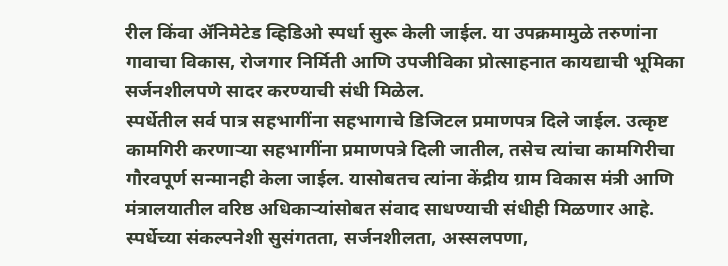रील किंवा ॲनिमेटेड व्हिडिओ स्पर्धा सुरू केली जाईल. या उपक्रमामुळे तरुणांना गावाचा विकास, रोजगार निर्मिती आणि उपजीविका प्रोत्साहनात कायद्याची भूमिका सर्जनशीलपणे सादर करण्याची संधी मिळेल.
स्पर्धेतील सर्व पात्र सहभागींना सहभागाचे डिजिटल प्रमाणपत्र दिले जाईल. उत्कृष्ट कामगिरी करणाऱ्या सहभागींना प्रमाणपत्रे दिली जातील, तसेच त्यांचा कामगिरीचा गौरवपूर्ण सन्मानही केला जाईल. यासोबतच त्यांना केंद्रीय ग्राम विकास मंत्री आणि मंत्रालयातील वरिष्ठ अधिकाऱ्यांसोबत संवाद साधण्याची संधीही मिळणार आहे.
स्पर्धेच्या संकल्पनेशी सुसंगतता, सर्जनशीलता, अस्सलपणा,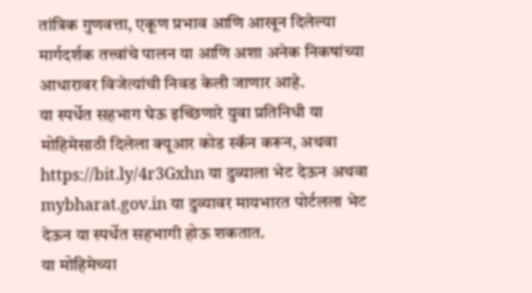तांत्रिक गुणवत्ता, एकूण प्रभाव आणि आखून दिलेल्या मार्गदर्शक तत्त्वांचे पालन या आणि अशा अनेक निकषांच्या आधारावर विजेत्यांची निवड केली जाणार आहे.
या स्पर्धेत सहभाग घेऊ इच्छिणारे युवा प्रतिनिधी या मोहिमेसाठी दिलेला क्यूआर कोड स्कॅन करून, अथवा https://bit.ly/4r3Gxhn या दुव्याला भेट देऊन अथवा mybharat.gov.in या दुव्यावर मायभारत पोर्टलला भेट देऊन या स्पर्धेत सहभागी होऊ शकतात.
या मोहिमेच्या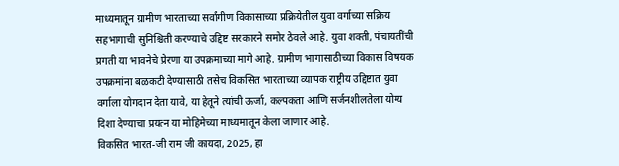माध्यमातून ग्रामीण भारताच्या सर्वांगीण विकासाच्या प्रक्रियेतील युवा वर्गाच्या सक्रिय सहभागाची सुनिश्चिती करण्याचे उद्दिष्ट सरकारने समोर ठेवले आहे. युवा शक्ती, पंचायतींची प्रगती या भावनेचे प्रेरणा या उपक्रमाच्या मागे आहे. ग्रामीण भागासाठीच्या विकास विषयक उपक्रमांना बळकटी देण्यासाठी तसेच विकसित भारताच्या व्यापक राष्ट्रीय उद्दिष्टात युवा वर्गाला योगदान देता यावे, या हेतूने त्यांची ऊर्जा, कल्पकता आणि सर्जनशीलतेला योग्य दिशा देण्याचा प्रयत्न या मोहिमेच्या माध्यमातून केला जाणार आहे.
विकसित भारत-जी राम जी कायदा, 2025, हा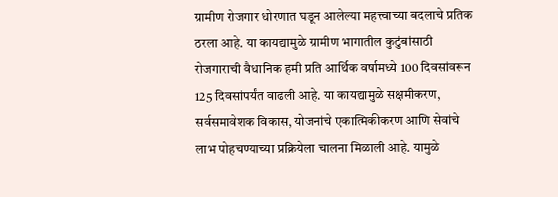ग्रामीण रोजगार धोरणात घडून आलेल्या महत्त्वाच्या बदलाचे प्रतिक ठरला आहे. या कायद्यामुळे ग्रामीण भागातील कुटुंबांसाठी रोजगाराची वैधानिक हमी प्रति आर्थिक वर्षामध्ये 100 दिवसांवरून 125 दिवसांपर्यंत वाढली आहे. या कायद्यामुळे सक्षमीकरण, सर्वसमावेशक विकास, योजनांचे एकात्मिकीकरण आणि सेवांचे लाभ पोहचण्याच्या प्रक्रियेला चालना मिळाली आहे. यामुळे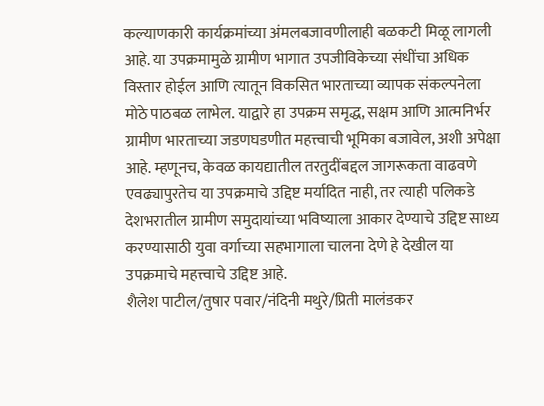कल्याणकारी कार्यक्रमांच्या अंमलबजावणीलाही बळकटी मिळू लागली आहे. या उपक्रमामुळे ग्रामीण भागात उपजीविकेच्या संधींचा अधिक विस्तार होईल आणि त्यातून विकसित भारताच्या व्यापक संकल्पनेला मोठे पाठबळ लाभेल. याद्वारे हा उपक्रम समृद्ध, सक्षम आणि आत्मनिर्भर ग्रामीण भारताच्या जडणघडणीत महत्त्वाची भूमिका बजावेल, अशी अपेक्षा आहे. म्हणूनच, केवळ कायद्यातील तरतुदींबद्दल जागरूकता वाढवणे एवढ्यापुरतेच या उपक्रमाचे उद्दिष्ट मर्यादित नाही, तर त्याही पलिकडे देशभरातील ग्रामीण समुदायांच्या भविष्याला आकार देण्याचे उद्दिष्ट साध्य करण्यासाठी युवा वर्गाच्या सहभागाला चालना देणे हे देखील या उपक्रमाचे महत्त्वाचे उद्दिष्ट आहे.
शैलेश पाटील/तुषार पवार/नंदिनी मथुरे/प्रिती मालंडकर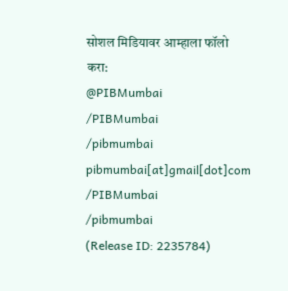सोशल मिडियावर आम्हाला फॉलो करा:
@PIBMumbai
/PIBMumbai
/pibmumbai
pibmumbai[at]gmail[dot]com
/PIBMumbai
/pibmumbai
(Release ID: 2235784)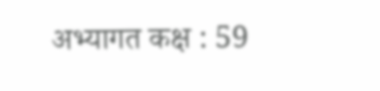अभ्यागत कक्ष : 59